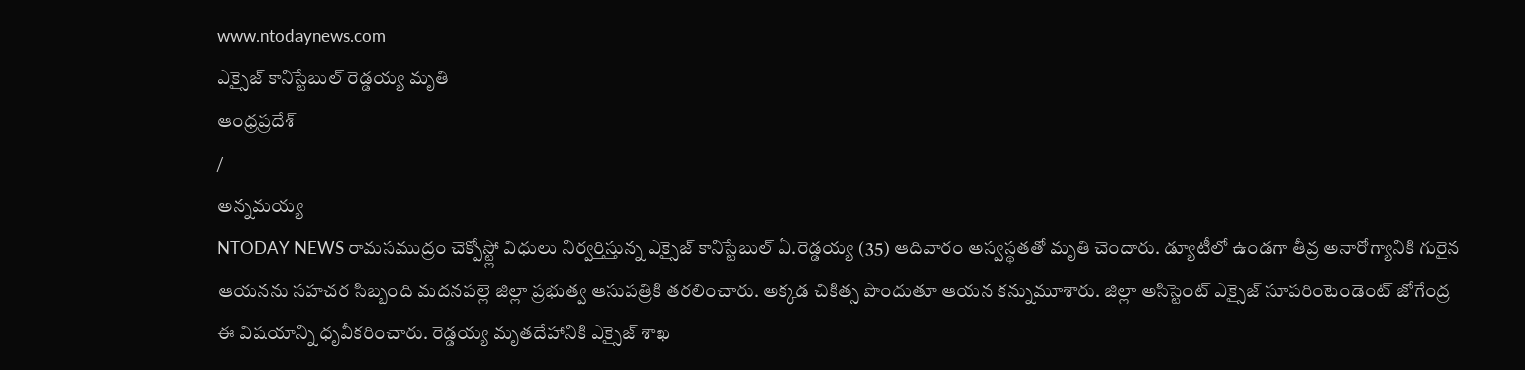www.ntodaynews.com
ఎక్సైజ్ కానిస్టేబుల్ రెడ్డయ్య మృతి
ఆంధ్రప్రదేశ్
/
అన్నమయ్య
NTODAY NEWS రామసముద్రం చెక్పోస్ట్లో విధులు నిర్వర్తిస్తున్న ఎక్సైజ్ కానిస్టేబుల్ ఏ.రెడ్డయ్య (35) ఆదివారం అస్వస్థతతో మృతి చెందారు. డ్యూటీలో ఉండగా తీవ్ర అనారోగ్యానికి గురైన ఆయనను సహచర సిబ్బంది మదనపల్లె జిల్లా ప్రభుత్వ ఆసుపత్రికి తరలించారు. అక్కడ చికిత్స పొందుతూ ఆయన కన్నుమూశారు. జిల్లా అసిస్టెంట్ ఎక్సైజ్ సూపరింటెండెంట్ జోగేంద్ర ఈ విషయాన్ని ధృవీకరించారు. రెడ్డయ్య మృతదేహానికి ఎక్సైజ్ శాఖ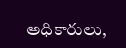అధికారులు,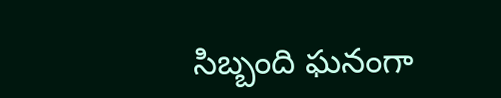సిబ్బంది ఘనంగా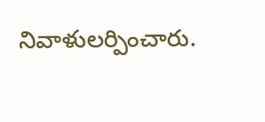నివాళులర్పించారు.